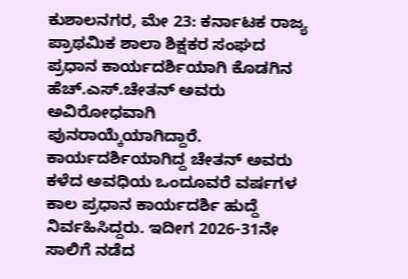ಕುಶಾಲನಗರ, ಮೇ 23: ಕರ್ನಾಟಕ ರಾಜ್ಯ ಪ್ರಾಥಮಿಕ ಶಾಲಾ ಶಿಕ್ಷಕರ ಸಂಘದ ಪ್ರಧಾನ ಕಾರ್ಯದರ್ಶಿಯಾಗಿ ಕೊಡಗಿನ ಹೆಚ್.ಎಸ್.ಚೇತನ್ ಅವರು ಅವಿರೋಧವಾಗಿ ಪುನರಾಯ್ಕೆಯಾಗಿದ್ದಾರೆ.
ಕಾರ್ಯದರ್ಶಿಯಾಗಿದ್ದ ಚೇತನ್ ಅವರು ಕಳೆದ ಅವಧಿಯ ಒಂದೂವರೆ ವರ್ಷಗಳ ಕಾಲ ಪ್ರಧಾನ ಕಾರ್ಯದರ್ಶಿ ಹುದ್ದೆ ನಿರ್ವಹಿಸಿದ್ದರು. ಇದೀಗ 2026-31ನೇ ಸಾಲಿಗೆ ನಡೆದ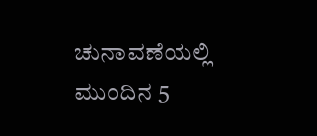ಚುನಾವಣೆಯಲ್ಲಿ ಮುಂದಿನ 5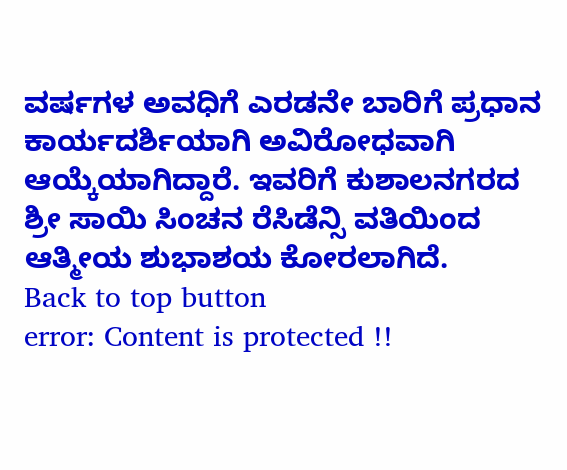ವರ್ಷಗಳ ಅವಧಿಗೆ ಎರಡನೇ ಬಾರಿಗೆ ಪ್ರಧಾನ ಕಾರ್ಯದರ್ಶಿಯಾಗಿ ಅವಿರೋಧವಾಗಿ ಆಯ್ಕೆಯಾಗಿದ್ದಾರೆ. ಇವರಿಗೆ ಕುಶಾಲನಗರದ ಶ್ರೀ ಸಾಯಿ ಸಿಂಚನ ರೆಸಿಡೆನ್ಸಿ ವತಿಯಿಂದ ಆತ್ಮೀಯ ಶುಭಾಶಯ ಕೋರಲಾಗಿದೆ.
Back to top button
error: Content is protected !!